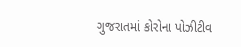ગુજરાતમાં કોરોના પોઝીટીવ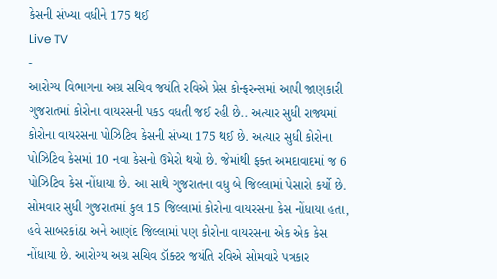કેસની સંખ્યા વધીને 175 થઈ
Live TV
-
આરોગ્ય વિભાગના અગ્ર સચિવ જયંતિ રવિએ પ્રેસ કોન્ફરન્સમાં આપી જાણકારી
ગુજરાતમાં કોરોના વાયરસની પકડ વધતી જઈ રહી છે.. અત્યાર સુધી રાજ્યમાં કોરોના વાયરસના પોઝિટિવ કેસની સંખ્યા 175 થઈ છે. અત્યાર સુધી કોરોના પોઝિટિવ કેસમાં 10 નવા કેસનો ઉમેરો થયો છે. જેમાંથી ફક્ત અમદાવાદમાં જ 6 પોઝિટિવ કેસ નોંધાયા છે. આ સાથે ગુજરાતના વધુ બે જિલ્લામાં પેસારો કર્યો છે. સોમવાર સુધી ગુજરાતમાં કુલ 15 જિલ્લામાં કોરોના વાયરસના કેસ નોંધાયા હતા, હવે સાબરકાંઠા અને આણંદ જિલ્લામાં પણ કોરોના વાયરસના એક એક કેસ નોંધાયા છે. આરોગ્ય અગ્ર સચિવ ડૉક્ટર જયંતિ રવિએ સોમવારે પત્રકાર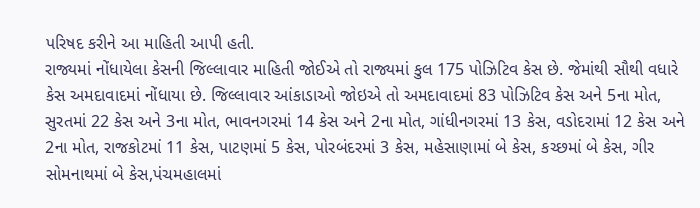પરિષદ કરીને આ માહિતી આપી હતી.
રાજ્યમાં નોંધાયેલા કેસની જિલ્લાવાર માહિતી જોઈએ તો રાજ્યમાં કુલ 175 પોઝિટિવ કેસ છે. જેમાંથી સૌથી વધારે કેસ અમદાવાદમાં નોંધાયા છે. જિલ્લાવાર આંકાડાઓ જોઇએ તો અમદાવાદમાં 83 પોઝિટિવ કેસ અને 5ના મોત, સુરતમાં 22 કેસ અને 3ના મોત, ભાવનગરમાં 14 કેસ અને 2ના મોત, ગાંધીનગરમાં 13 કેસ, વડોદરામાં 12 કેસ અને 2ના મોત, રાજકોટમાં 11 કેસ, પાટણમાં 5 કેસ, પોરબંદરમાં 3 કેસ, મહેસાણામાં બે કેસ, કચ્છમાં બે કેસ, ગીર સોમનાથમાં બે કેસ,પંચમહાલમાં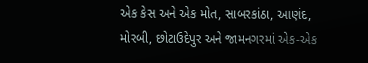એક કેસ અને એક મોત, સાબરકાંઠા, આણંદ, મોરબી, છોટાઉદેપુર અને જામનગરમાં એક-એક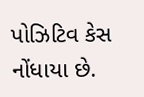પોઝિટિવ કેસ નોંધાયા છે.